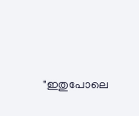"ഇതുപോലെ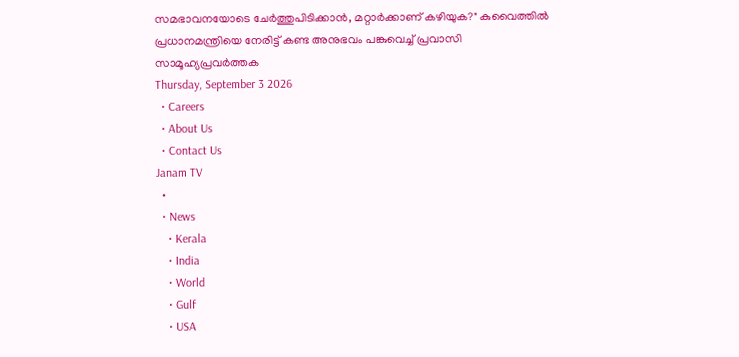സമഭാവനയോടെ ചേർത്തുപിടിക്കാൻ, മറ്റാർക്കാണ് കഴിയുക?" കുവൈത്തിൽ പ്രധാനമന്ത്രിയെ നേരിട്ട് കണ്ട അനുഭവം പങ്കുവെച്ച് പ്രവാസി സാമൂഹ്യപ്രവർത്തക
Thursday, September 3 2026
  • Careers
  • About Us
  • Contact Us
Janam TV
  •
  • News
    • Kerala
    • India
    • World
    • Gulf
    • USA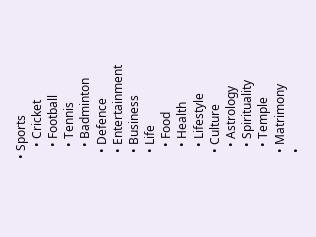• Sports
    • Cricket
    • Football
    • Tennis
    • Badminton
  • Defence
  • Entertainment
  • Business
  • Life
    • Food
    • Health
    • Lifestyle
  • Culture
    • Astrology
    • Spirituality
    • Temple
  • Matrimony
  •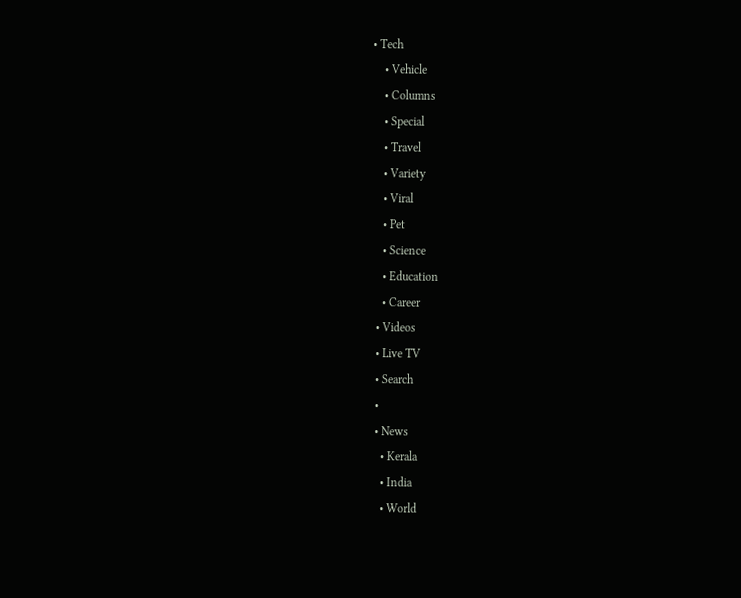• Tech
    • Vehicle
    • Columns
    • Special
    • Travel
    • Variety
    • Viral
    • Pet
    • Science
    • Education
    • Career
  • Videos
  • Live TV
  • Search
  •
  • News
    • Kerala
    • India
    • World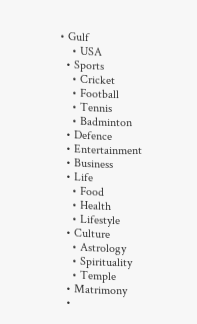• Gulf
    • USA
  • Sports
    • Cricket
    • Football
    • Tennis
    • Badminton
  • Defence
  • Entertainment
  • Business
  • Life
    • Food
    • Health
    • Lifestyle
  • Culture
    • Astrology
    • Spirituality
    • Temple
  • Matrimony
  •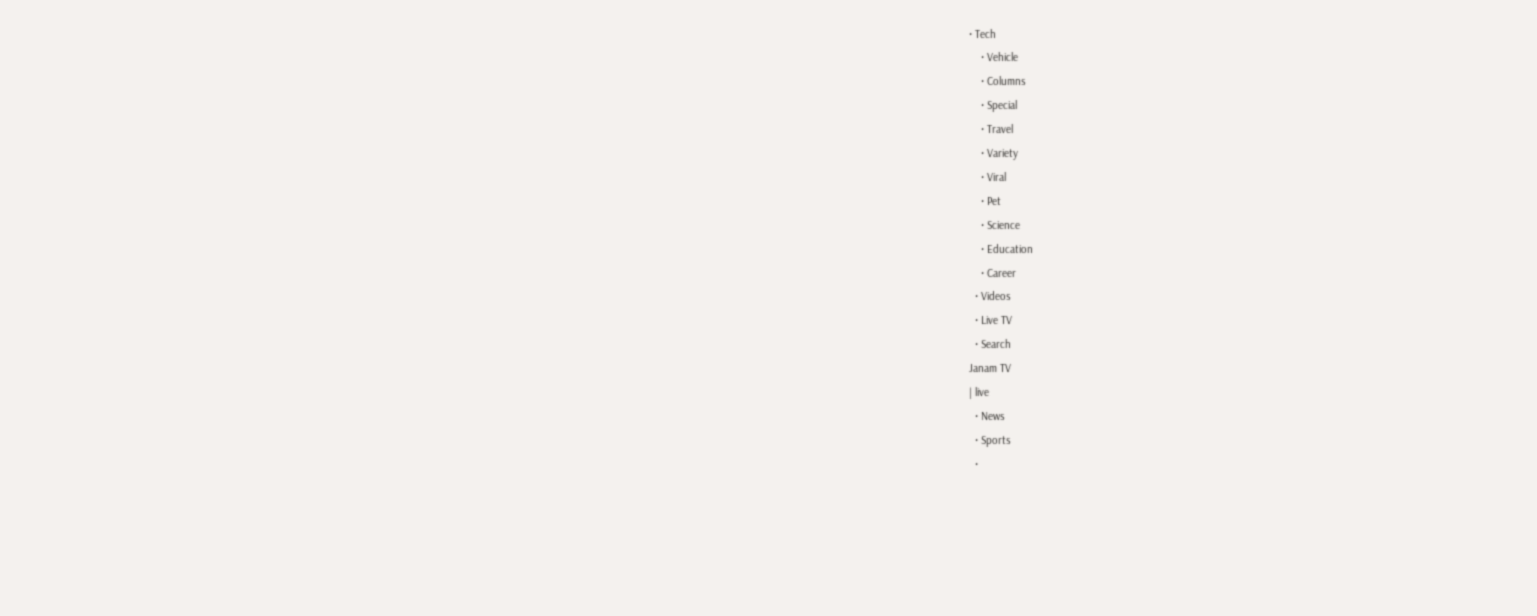• Tech
    • Vehicle
    • Columns
    • Special
    • Travel
    • Variety
    • Viral
    • Pet
    • Science
    • Education
    • Career
  • Videos
  • Live TV
  • Search
Janam TV
| live
  • News
  • Sports
  •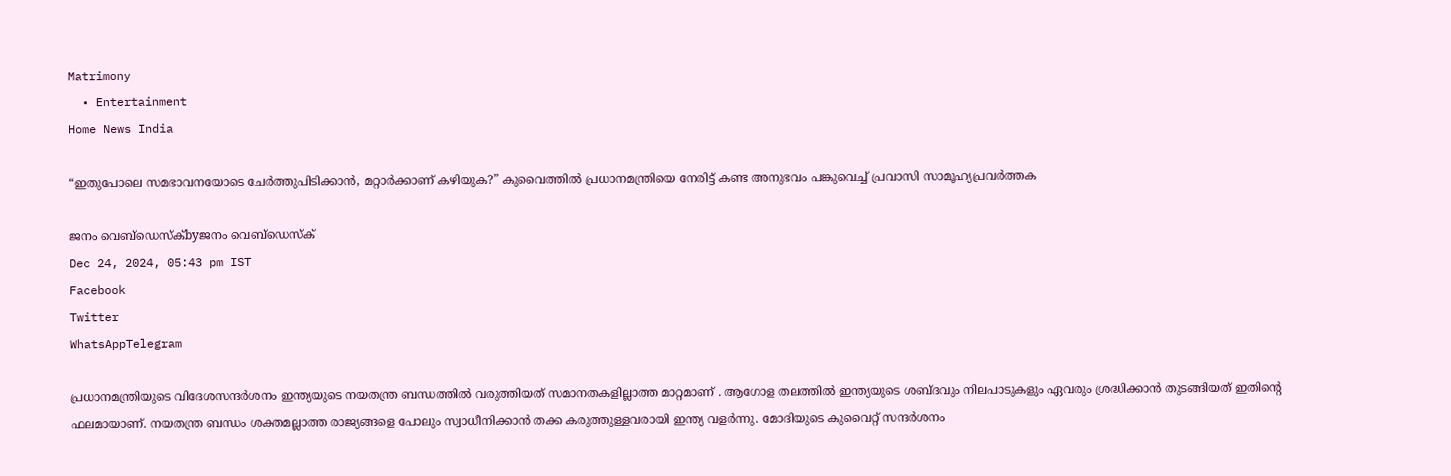Matrimony
  • Entertainment
Home News India

“ഇതുപോലെ സമഭാവനയോടെ ചേർത്തുപിടിക്കാൻ, മറ്റാർക്കാണ് കഴിയുക?” കുവൈത്തിൽ പ്രധാനമന്ത്രിയെ നേരിട്ട് കണ്ട അനുഭവം പങ്കുവെച്ച് പ്രവാസി സാമൂഹ്യപ്രവർത്തക

ജനം വെബ്‌ഡെസ്ക്byജനം വെബ്‌ഡെസ്ക്
Dec 24, 2024, 05:43 pm IST
Facebook
Twitter
WhatsAppTelegram

പ്രധാനമന്ത്രിയുടെ വിദേശസന്ദർശനം ഇന്ത്യയുടെ നയതന്ത്ര ബന്ധത്തിൽ വരുത്തിയത് സമാനതകളില്ലാത്ത മാറ്റമാണ് . ആഗോള തലത്തിൽ ഇന്ത്യയുടെ ശബ്ദവും നിലപാടുകളും ഏവരും ശ്രദ്ധിക്കാൻ തുടങ്ങിയത് ഇതിന്റെ ഫലമായാണ്. നയതന്ത്ര ബന്ധം ശക്തമല്ലാത്ത രാജ്യങ്ങളെ പോലും സ്വാധീനിക്കാൻ തക്ക കരുത്തുള്ളവരായി ഇന്ത്യ വളർന്നു. മോദിയുടെ കുവൈറ്റ് സന്ദർശനം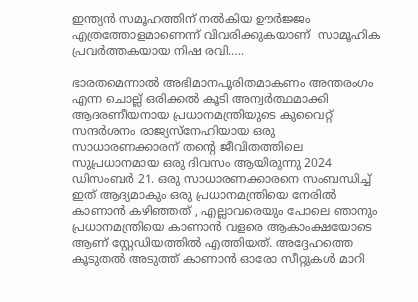ഇന്ത്യൻ സമൂഹത്തിന് നൽകിയ ഊർജ്ജം എത്രത്തോളമാണെന്ന് വിവരിക്കുകയാണ്  സാമൂഹിക പ്രവർത്തകയായ നിഷ രവി…..

ഭാരതമെന്നാൽ അഭിമാനപൂരിതമാകണം അന്തരംഗം എന്ന ചൊല്ല് ഒരിക്കൽ കൂടി അന്വർത്ഥമാക്കി ആദരണീയനായ പ്രധാനമന്ത്രിയുടെ കുവൈറ്റ് സന്ദർശനം രാജ്യസ്നേഹിയായ ഒരു സാധാരണക്കാരന് തന്റെ ജീവിതത്തിലെ സുപ്രധാനമായ ഒരു ദിവസം ആയിരുന്നു 2024 ഡിസംബർ 21. ഒരു സാധാരണക്കാരനെ സംബന്ധിച്ച് ഇത് ആദ്യമാകും ഒരു പ്രധാനമന്ത്രിയെ നേരിൽ കാണാൻ കഴിഞ്ഞത് , എല്ലാവരെയും പോലെ ഞാനും പ്രധാനമന്ത്രിയെ കാണാൻ വളരെ ആകാംക്ഷയോടെ ആണ് സ്റ്റേഡിയത്തിൽ എത്തിയത്. അദ്ദേഹത്തെ കൂടുതൽ അടുത്ത് കാണാൻ ഓരോ സീറ്റുകൾ മാറി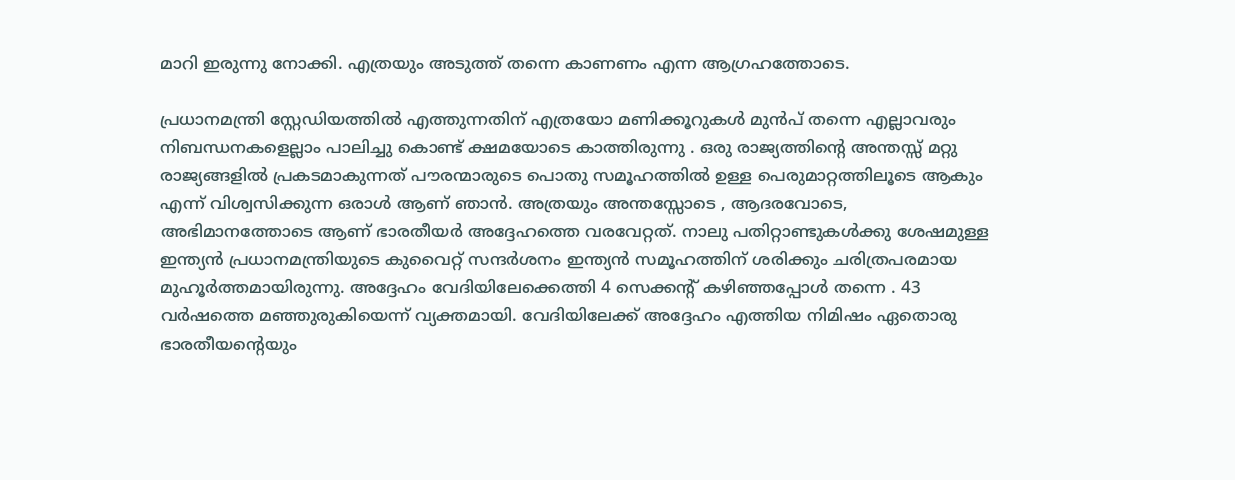മാറി ഇരുന്നു നോക്കി. എത്രയും അടുത്ത് തന്നെ കാണണം എന്ന ആഗ്രഹത്തോടെ.

പ്രധാനമന്ത്രി സ്റ്റേഡിയത്തിൽ എത്തുന്നതിന് എത്രയോ മണിക്കൂറുകൾ മുൻപ് തന്നെ എല്ലാവരും നിബന്ധനകളെല്ലാം പാലിച്ചു കൊണ്ട് ക്ഷമയോടെ കാത്തിരുന്നു . ഒരു രാജ്യത്തിന്റെ അന്തസ്സ് മറ്റു രാജ്യങ്ങളിൽ പ്രകടമാകുന്നത് പൗരന്മാരുടെ പൊതു സമൂഹത്തിൽ ഉള്ള പെരുമാറ്റത്തിലൂടെ ആകും എന്ന് വിശ്വസിക്കുന്ന ഒരാൾ ആണ് ഞാൻ. അത്രയും അന്തസ്സോടെ , ആദരവോടെ, അഭിമാനത്തോടെ ആണ് ഭാരതീയർ അദ്ദേഹത്തെ വരവേറ്റത്. നാലു പതിറ്റാണ്ടുകൾക്കു ശേഷമുള്ള ഇന്ത്യൻ പ്രധാനമന്ത്രിയുടെ കുവൈറ്റ് സന്ദർശനം ഇന്ത്യൻ സമൂഹത്തിന് ശരിക്കും ചരിത്രപരമായ മുഹൂർത്തമായിരുന്നു. അദ്ദേഹം വേദിയിലേക്കെത്തി 4 സെക്കന്റ് കഴിഞ്ഞപ്പോൾ തന്നെ . 43 വർഷത്തെ മഞ്ഞുരുകിയെന്ന് വ്യക്തമായി. വേദിയിലേക്ക് അദ്ദേഹം എത്തിയ നിമിഷം ഏതൊരു ഭാരതീയന്റെയും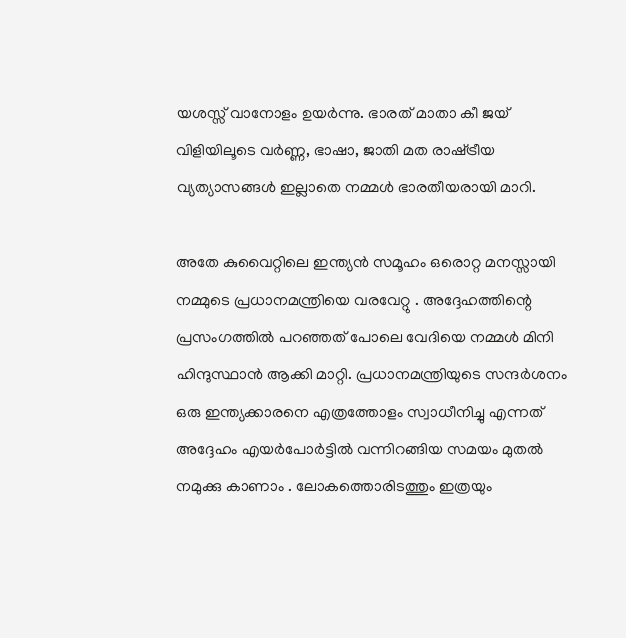യശസ്സ് വാനോളം ഉയർന്നു. ഭാരത്‌ മാതാ കീ ജയ് വിളിയിലൂടെ വർണ്ണ, ഭാഷാ, ജാതി മത രാഷ്‌ട്രീയ വ്യത്യാസങ്ങൾ ഇല്ലാതെ നമ്മൾ ഭാരതീയരായി മാറി.

അതേ കുവൈറ്റിലെ ഇന്ത്യൻ സമൂഹം ഒരൊറ്റ മനസ്സായി നമ്മുടെ പ്രധാനമന്ത്രിയെ വരവേറ്റു . അദ്ദേഹത്തിന്റെ പ്രസംഗത്തിൽ പറഞ്ഞത് പോലെ വേദിയെ നമ്മൾ മിനി ഹിന്ദുസ്ഥാൻ ആക്കി മാറ്റി. പ്രധാനമന്ത്രിയുടെ സന്ദർശനം ഒരു ഇന്ത്യക്കാരനെ എത്രത്തോളം സ്വാധീനിച്ചു എന്നത് അദ്ദേഹം എയർപോർട്ടിൽ വന്നിറങ്ങിയ സമയം മുതൽ നമുക്കു കാണാം . ലോകത്തൊരിടത്തും ഇത്രയും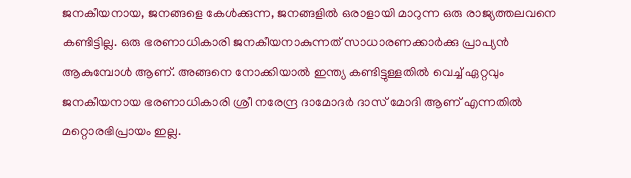ജനകീയനായ, ജനങ്ങളെ കേൾക്കുന്ന, ജനങ്ങളിൽ ഒരാളായി മാറുന്ന ഒരു രാജ്യത്തലവനെ കണ്ടിട്ടില്ല. ഒരു ഭരണാധികാരി ജനകീയനാകുന്നത് സാധാരണക്കാർക്കു പ്രാപ്യൻ ആകുമ്പോൾ ആണ്. അങ്ങനെ നോക്കിയാൽ ഇന്ത്യ കണ്ടിട്ടുള്ളതിൽ വെച്ച് ഏറ്റവും ജനകീയനായ ഭരണാധികാരി ശ്രീ നരേന്ദ്ര ദാമോദർ ദാസ് മോദി ആണ് എന്നതിൽ മറ്റൊരഭിപ്രായം ഇല്ല.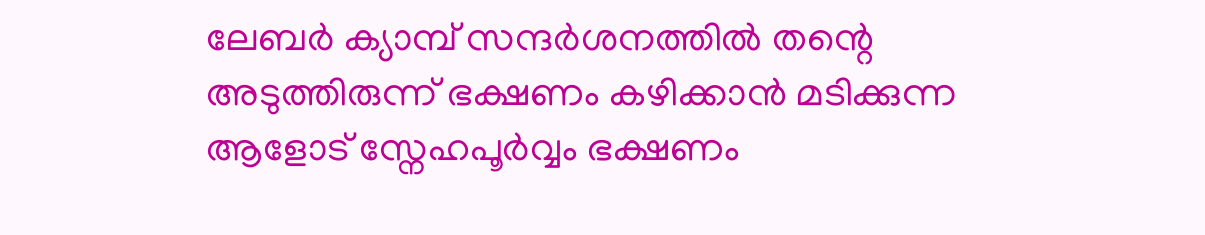ലേബർ ക്യാമ്പ് സന്ദർശനത്തിൽ തന്റെ അടുത്തിരുന്ന് ഭക്ഷണം കഴിക്കാൻ മടിക്കുന്ന ആളോട് സ്നേഹപൂർവ്വം ഭക്ഷണം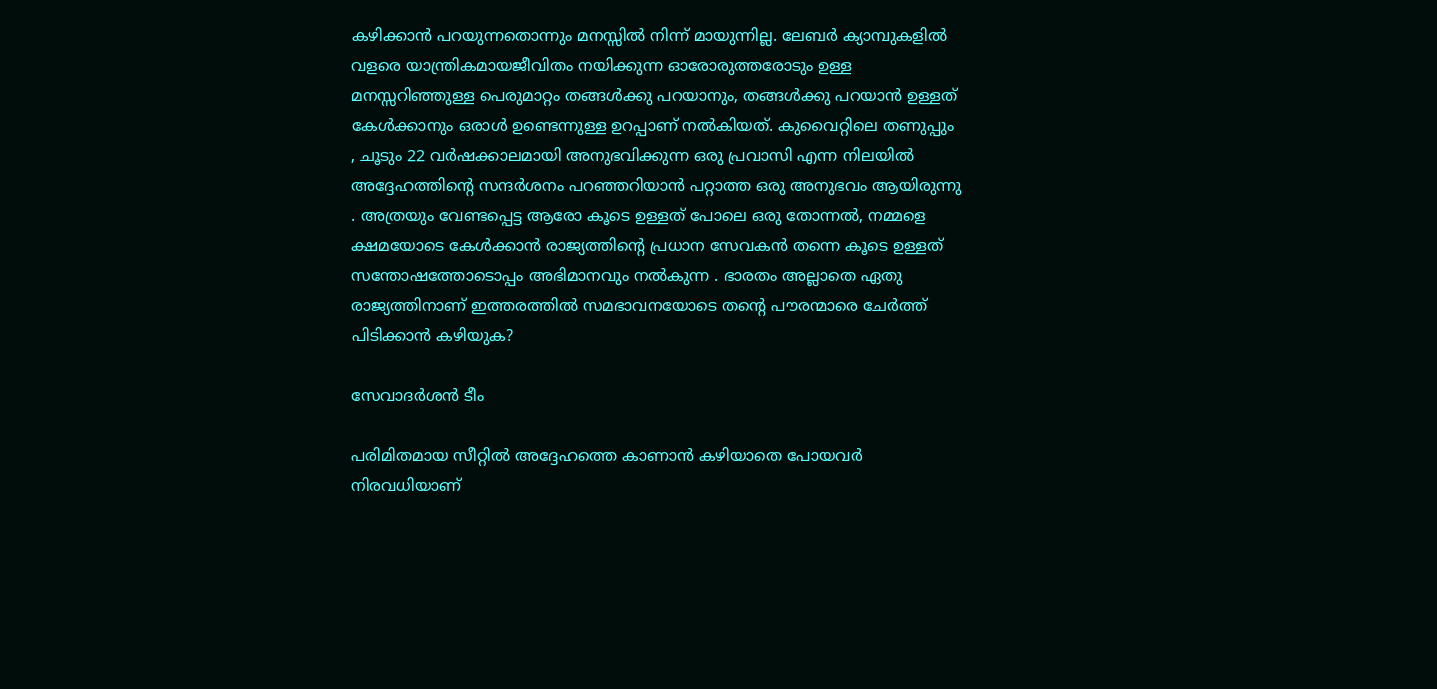കഴിക്കാൻ പറയുന്നതൊന്നും മനസ്സിൽ നിന്ന് മായുന്നില്ല. ലേബർ ക്യാമ്പുകളിൽ വളരെ യാന്ത്രികമായജീവിതം നയിക്കുന്ന ഓരോരുത്തരോടും ഉള്ള മനസ്സറിഞ്ഞുള്ള പെരുമാറ്റം തങ്ങൾക്കു പറയാനും, തങ്ങൾക്കു പറയാൻ ഉള്ളത് കേൾക്കാനും ഒരാൾ ഉണ്ടെന്നുള്ള ഉറപ്പാണ് നൽകിയത്. കുവൈറ്റിലെ തണുപ്പും , ചൂടും 22 വർഷക്കാലമായി അനുഭവിക്കുന്ന ഒരു പ്രവാസി എന്ന നിലയിൽ അദ്ദേഹത്തിന്റെ സന്ദർശനം പറഞ്ഞറിയാൻ പറ്റാത്ത ഒരു അനുഭവം ആയിരുന്നു . അത്രയും വേണ്ടപ്പെട്ട ആരോ കൂടെ ഉള്ളത് പോലെ ഒരു തോന്നൽ, നമ്മളെ ക്ഷമയോടെ കേൾക്കാൻ രാജ്യത്തിന്റെ പ്രധാന സേവകൻ തന്നെ കൂടെ ഉള്ളത് സന്തോഷത്തോടൊപ്പം അഭിമാനവും നൽകുന്ന . ഭാരതം അല്ലാതെ ഏതു രാജ്യത്തിനാണ് ഇത്തരത്തിൽ സമഭാവനയോടെ തന്റെ പൗരന്മാരെ ചേർത്ത് പിടിക്കാൻ കഴിയുക?

സേവാദർശൻ ടീം

പരിമിതമായ സീറ്റിൽ അദ്ദേഹത്തെ കാണാൻ കഴിയാതെ പോയവർ നിരവധിയാണ്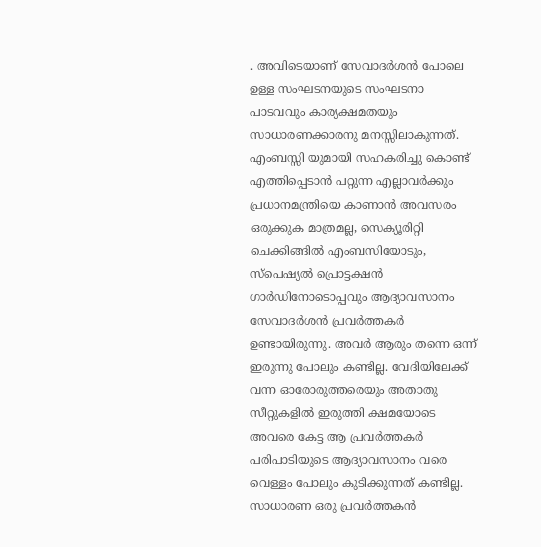. അവിടെയാണ് സേവാദർശൻ പോലെ ഉള്ള സംഘടനയുടെ സംഘടനാ പാടവവും കാര്യക്ഷമതയും സാധാരണക്കാരനു മനസ്സിലാകുന്നത്. എംബസ്സി യുമായി സഹകരിച്ചു കൊണ്ട് എത്തിപ്പെടാൻ പറ്റുന്ന എല്ലാവർക്കും പ്രധാനമന്ത്രിയെ കാണാൻ അവസരം ഒരുക്കുക മാത്രമല്ല, സെക്യൂരിറ്റി ചെക്കിങ്ങിൽ എംബസിയോടും, സ്പെഷ്യൽ പ്രൊട്ടക്ഷൻ ഗാർഡിനോടൊപ്പവും ആദ്യാവസാനം സേവാദർശൻ പ്രവർത്തകർ ഉണ്ടായിരുന്നു. അവർ ആരും തന്നെ ഒന്ന് ഇരുന്നു പോലും കണ്ടില്ല. വേദിയിലേക്ക് വന്ന ഓരോരുത്തരെയും അതാതു സീറ്റുകളിൽ ഇരുത്തി ക്ഷമയോടെ അവരെ കേട്ട ആ പ്രവർത്തകർ പരിപാടിയുടെ ആദ്യാവസാനം വരെ വെള്ളം പോലും കുടിക്കുന്നത് കണ്ടില്ല. സാധാരണ ഒരു പ്രവർത്തകൻ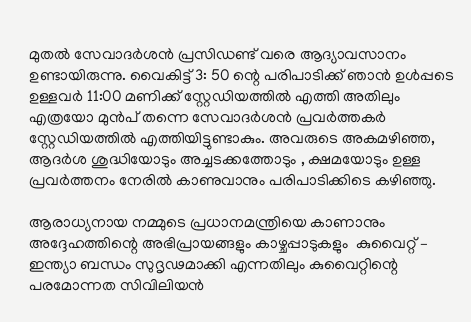മുതൽ സേവാദർശൻ പ്രസിഡണ്ട് വരെ ആദ്യാവസാനം ഉണ്ടായിരുന്നു. വൈകിട്ട് 3: 50 ന്റെ പരിപാടിക്ക് ഞാൻ ഉൾപ്പടെ ഉള്ളവർ 11:00 മണിക്ക് സ്റ്റേഡിയത്തിൽ എത്തി അതിലും എത്രയോ മുൻപ് തന്നെ സേവാദർശൻ പ്രവർത്തകർ സ്റ്റേഡിയത്തിൽ എത്തിയിട്ടുണ്ടാകും. അവരുടെ അകമഴിഞ്ഞ, ആദർശ ശുദ്ധിയോടും അച്ചടക്കത്തോടും , ക്ഷമയോടും ഉള്ള പ്രവർത്തനം നേരിൽ കാണുവാനും പരിപാടിക്കിടെ കഴിഞ്ഞു.

ആരാധ്യനായ നമ്മുടെ പ്രധാനമന്ത്രിയെ കാണാനും അദ്ദേഹത്തിന്റെ അഭിപ്രായങ്ങളും കാഴ്ചപ്പാടുകളും  കുവൈറ്റ് – ഇന്ത്യാ ബന്ധം സുദൃഢമാക്കി എന്നതിലും കുവൈറ്റിന്റെ പരമോന്നത സിവിലിയൻ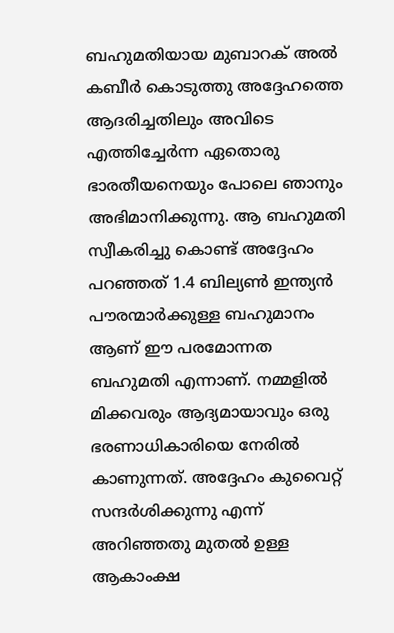ബഹുമതിയായ മുബാറക് അൽ കബീർ കൊടുത്തു അദ്ദേഹത്തെ ആദരിച്ചതിലും അവിടെ എത്തിച്ചേർന്ന ഏതൊരു ഭാരതീയനെയും പോലെ ഞാനും അഭിമാനിക്കുന്നു. ആ ബഹുമതി സ്വീകരിച്ചു കൊണ്ട് അദ്ദേഹം പറഞ്ഞത് 1.4 ബില്യൺ ഇന്ത്യൻ പൗരന്മാർക്കുള്ള ബഹുമാനം ആണ് ഈ പരമോന്നത ബഹുമതി എന്നാണ്. നമ്മളിൽ മിക്കവരും ആദ്യമായാവും ഒരു ഭരണാധികാരിയെ നേരിൽ കാണുന്നത്. അദ്ദേഹം കുവൈറ്റ് സന്ദർശിക്കുന്നു എന്ന് അറിഞ്ഞതു മുതൽ ഉള്ള ആകാംക്ഷ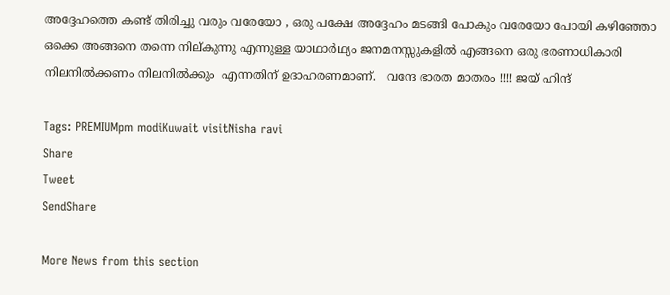അദ്ദേഹത്തെ കണ്ട് തിരിച്ചു വരും വരേയോ , ഒരു പക്ഷേ അദ്ദേഹം മടങ്ങി പോകും വരേയോ പോയി കഴിഞ്ഞോ ഒക്കെ അങ്ങനെ തന്നെ നില്കുന്നു എന്നുള്ള യാഥാർഥ്യം ജനമനസ്സുകളിൽ എങ്ങനെ ഒരു ഭരണാധികാരി നിലനിൽക്കണം നിലനിൽക്കും  എന്നതിന് ഉദാഹരണമാണ്.   വന്ദേ ഭാരത മാതരം !!!! ജയ് ഹിന്ദ്

Tags: PREMIUMpm modiKuwait visitNisha ravi
Share
Tweet
SendShare

More News from this section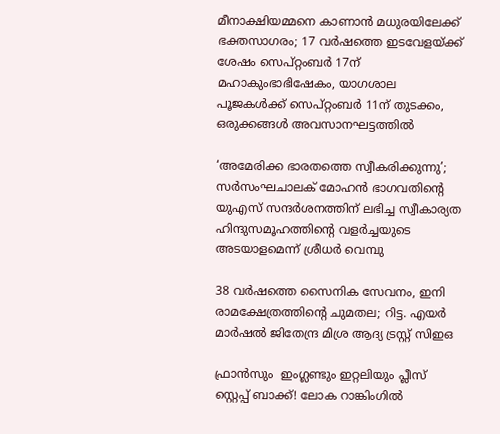മീനാക്ഷിയമ്മനെ കാണാൻ മധുരയിലേക്ക് ഭക്തസാഗരം; 17 വർഷത്തെ ഇടവേളയ്‌ക്ക് ശേഷം സെപ്റ്റംബർ 17ന് മഹാകുംഭാഭിഷേകം, യാഗശാല പൂജകൾക്ക് സെപ്റ്റംബർ 11ന് തുടക്കം, ഒരുക്കങ്ങൾ അവസാനഘട്ടത്തിൽ

‘അമേരിക്ക ഭാരതത്തെ സ്വീകരിക്കുന്നു’; സർസംഘചാലക് മോഹൻ ഭാഗവതിന്റെ യുഎസ് സന്ദർശനത്തിന് ലഭിച്ച സ്വീകാര്യത ഹിന്ദുസമൂഹത്തിന്റെ വളർച്ചയുടെ അടയാളമെന്ന് ശ്രീധർ വെമ്പു

38 വർഷത്തെ സൈനിക സേവനം, ഇനി രാമക്ഷേത്രത്തിന്റെ ചുമതല; റിട്ട. എയർ മാർഷൽ ജിതേന്ദ്ര മിശ്ര ആദ്യ ട്രസ്റ്റ് സിഇഒ

ഫ്രാൻസും  ഇംഗ്ലണ്ടും ഇറ്റലിയും പ്ലീസ് സ്റ്റെപ്പ് ബാക്ക്! ലോക റാങ്കിംഗിൽ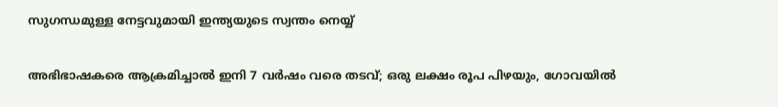സുഗന്ധമുള്ള നേട്ടവുമായി ഇന്ത്യയുടെ സ്വന്തം നെയ്യ്

അഭിഭാഷകരെ ആക്രമിച്ചാൽ ഇനി 7 വർഷം വരെ തടവ്; ഒരു ലക്ഷം രൂപ പിഴയും, ഗോവയിൽ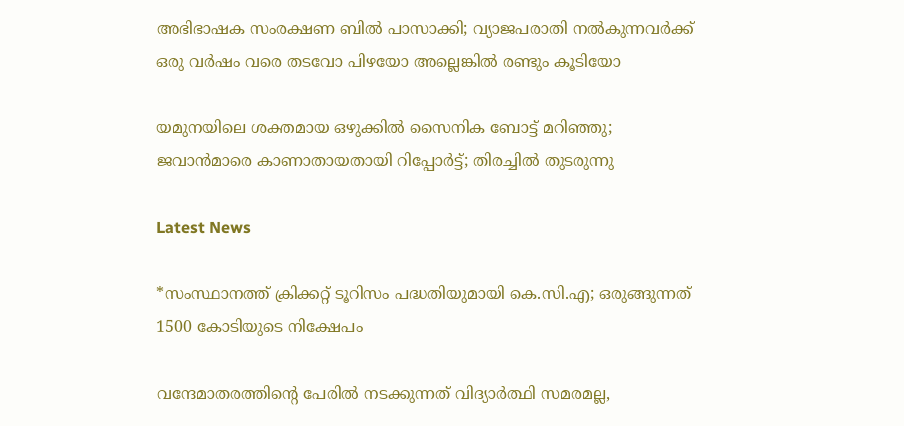അഭിഭാഷക സംരക്ഷണ ബിൽ പാസാക്കി; വ്യാജപരാതി നൽകുന്നവർക്ക് ഒരു വർഷം വരെ തടവോ പിഴയോ അല്ലെങ്കിൽ രണ്ടും കൂടിയോ

യമുനയിലെ ശക്തമായ ഒഴുക്കില്‍ സൈനിക ബോട്ട് മറിഞ്ഞു; ജവാന്‍മാരെ കാണാതായതായി റിപ്പോര്‍ട്ട്; തിരച്ചില്‍ തുടരുന്നു

Latest News

*സംസ്ഥാനത്ത് ക്രിക്കറ്റ് ടൂറിസം പദ്ധതിയുമായി കെ.സി.എ; ഒരുങ്ങുന്നത് 1500 കോടിയുടെ നിക്ഷേപം

വന്ദേമാതരത്തിന്റെ പേരിൽ നടക്കുന്നത് വിദ്യാർത്ഥി സമരമല്ല,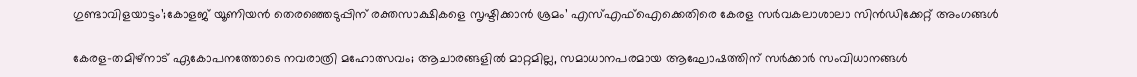ഗുണ്ടാവിളയാട്ടം’;കോളജ് യൂണിയൻ തെരഞ്ഞെടുപ്പിന് രക്തസാക്ഷികളെ സൃഷ്ടിക്കാൻ ശ്രമം’ എസ്‌എഫ്‌ഐക്കെതിരെ കേരള സർവകലാശാലാ സിൻഡിക്കേറ്റ് അംഗങ്ങൾ

കേരള–തമിഴ്നാട് ഏകോപനത്തോടെ നവരാത്രി മഹോത്സവം; ആചാരങ്ങളിൽ മാറ്റമില്ല, സമാധാനപരമായ ആഘോഷത്തിന് സർക്കാർ സംവിധാനങ്ങൾ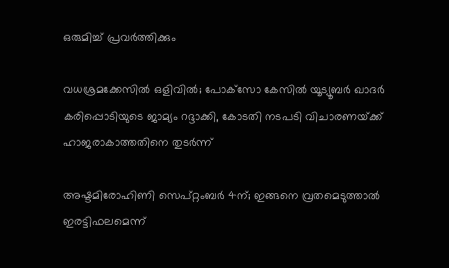ഒരുമിച്ച് പ്രവർത്തിക്കും

വധശ്രമക്കേസിൽ ഒളിവിൽ; പോക്‌സോ കേസിൽ യൂട്യൂബർ ഖാദർ കരിപ്പൊടിയുടെ ജാമ്യം റദ്ദാക്കി, കോടതി നടപടി വിചാരണയ്‌ക്ക് ഹാജരാകാത്തതിനെ തുടർന്ന്

അഷ്ടമിരോഹിണി സെപ്റ്റംബർ 4ന്; ഇങ്ങനെ വ്രതമെടുത്താൽ ഇരട്ടിഫലമെന്ന്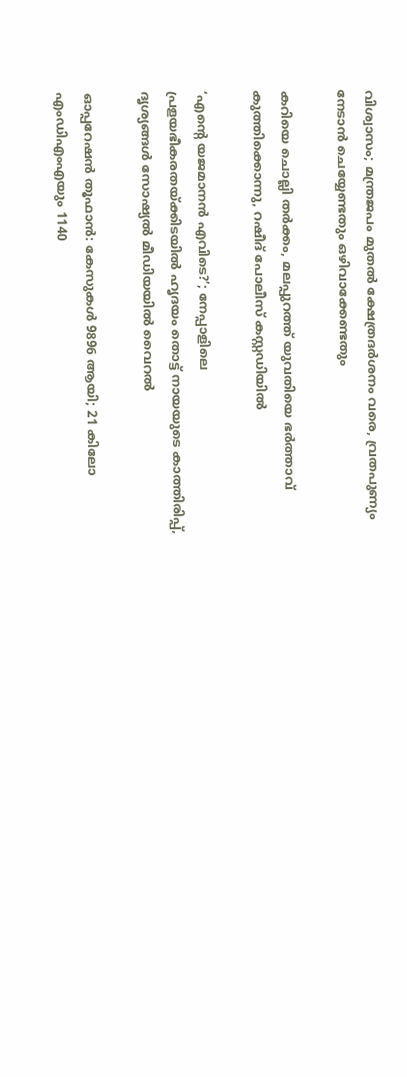വിശ്വാസം; മന്ത്രജപം മുതൽ ക്ഷേത്രദർശനം വരെ, വ്രതപുണ്യം നേടാൻ ചെയ്യേണ്ടതും ഒഴിവാക്കേണ്ടതും

കറിയെ ചൊല്ലി തർക്കം, മലപ്പുറത്ത് യുവതിയെ ഭർത്താവ് കുത്തിക്കൊന്നു, റഷീദ് പോലീസ് കസ്റ്റഡിയിൽ

‘എന്റെ യജമാനൻ എവിടെ?’; നേപ്പാളിലെ പ്രളയഭീകരതയ്‌ക്കിടയിൽ ഹൃദയം തൊട്ട് നായയുടെ കാത്തിരിപ്പ്, ദൃശ്യങ്ങൾ സോഷ്യൽ മീഡിയയിൽ വൈറൽ

ഓപ്പറേഷൻ തൂഫാൻ: കേസുകൾ 9896 ആയി; 21 കിലോ എംഡിഎംഎയും 1140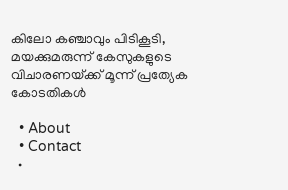കിലോ കഞ്ചാവും പിടികൂടി, മയക്കുമരുന്ന് കേസുകളുടെ വിചാരണയ്‌ക്ക് മൂന്ന് പ്രത്യേക കോടതികൾ

  • About
  • Contact
  •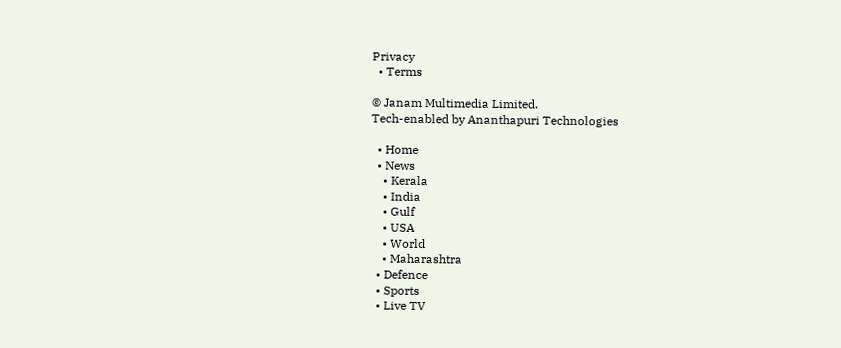Privacy
  • Terms

© Janam Multimedia Limited.
Tech-enabled by Ananthapuri Technologies

  • Home
  • News
    • Kerala
    • India
    • Gulf
    • USA
    • World
    • Maharashtra
  • Defence
  • Sports
  • Live TV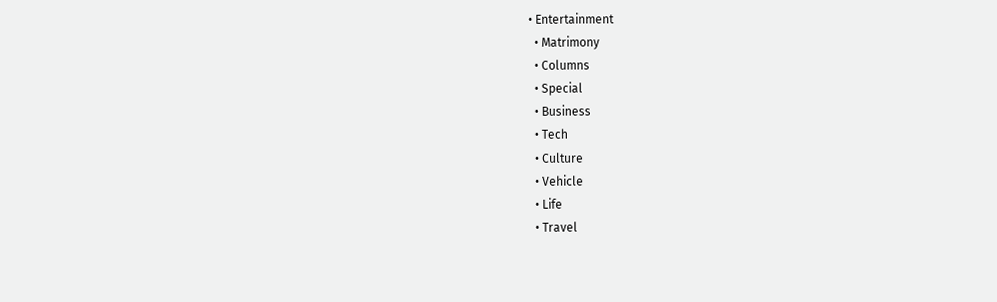• Entertainment
  • Matrimony
  • Columns
  • Special
  • Business
  • Tech
  • Culture
  • Vehicle
  • Life
  • Travel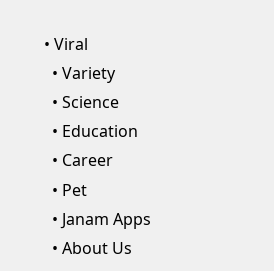• Viral
  • Variety
  • Science
  • Education
  • Career
  • Pet
  • Janam Apps
  • About Us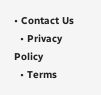• Contact Us
  • Privacy Policy
  • Terms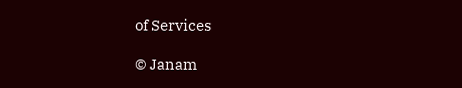of Services

© Janam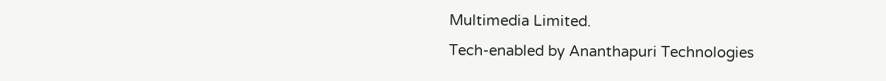Multimedia Limited.
Tech-enabled by Ananthapuri Technologies